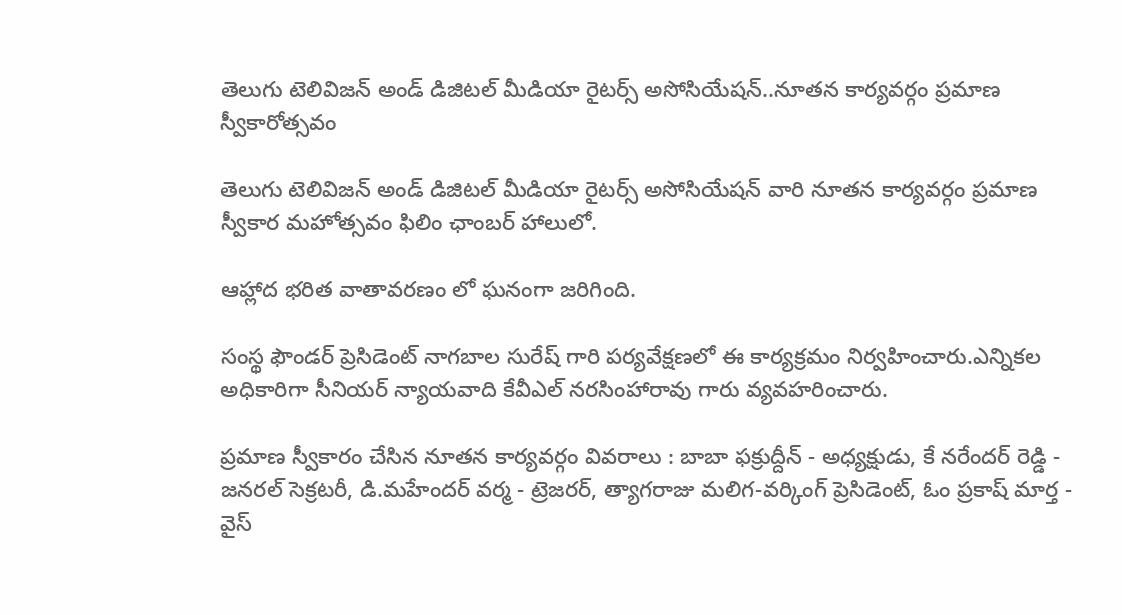తెలుగు టెలివిజన్ అండ్ డిజిటల్ మీడియా రైటర్స్ అసోసియేషన్..నూతన కార్యవర్గం ప్రమాణ స్వీకారోత్సవం

తెలుగు టెలివిజన్ అండ్ డిజిటల్ మీడియా రైటర్స్ అసోసియేషన్ వారి నూతన కార్యవర్గం ప్రమాణ స్వీకార మహోత్సవం ఫిలిం ఛాంబర్ హాలులో.

ఆహ్లాద భరిత వాతావరణం లో ఘనంగా జరిగింది.

సంస్థ ఫౌండర్ ప్రెసిడెంట్ నాగబాల సురేష్ గారి పర్యవేక్షణలో ఈ కార్యక్రమం నిర్వహించారు.ఎన్నికల అధికారిగా సీనియర్ న్యాయవాది కేవీఎల్ నరసింహారావు గారు వ్యవహరించారు.

ప్రమాణ స్వీకారం చేసిన నూతన కార్యవర్గం వివరాలు : బాబా ఫక్రుద్దీన్ - అధ్యక్షుడు, కే నరేందర్ రెడ్డి - జనరల్ సెక్రటరీ, డి.మహేందర్ వర్మ - ట్రెజరర్, త్యాగరాజు మలిగ-వర్కింగ్ ప్రెసిడెంట్, ఓం ప్రకాష్ మార్త - వైస్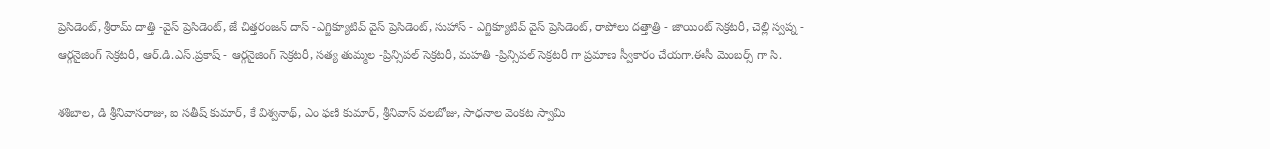ప్రెసిడెంట్, శ్రీరామ్ దాత్తి -వైస్ ప్రెసిడెంట్, జే చిత్తరంజన్ దాస్ -ఎగ్జిక్యూటివ్ వైస్ ప్రెసిడెంట్, సుహాస్ - ఎగ్జిక్యూటివ్ వైస్ ప్రెసిడెంట్, రాపోలు దత్తాత్రి - జాయింట్ సెక్రటరీ, చెల్లి స్వప్న - ఆర్గనైజింగ్ సెక్రటరీ, ఆర్.డి.ఎస్.ప్రకాష్ - ఆర్గనైజింగ్ సెక్రటరీ, సత్య తుమ్మల -ప్రిన్సిపల్ సెక్రటరీ, మహతి -ప్రిన్సిపల్ సెక్రటరీ గా ప్రమాణ స్వీకారం చేయగా.ఈసీ మెంబర్స్ గా సి.

శశిబాల, డి శ్రీనివాసరాజు, ఐ సతీష్ కుమార్, కే విశ్వనాథ్, ఎం ఫణి కుమార్, శ్రీనివాస్ వలబోజు, సాధనాల వెంకట స్వామి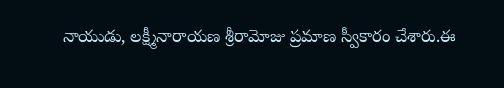నాయుడు, లక్ష్మీనారాయణ శ్రీరామోజు ప్రమాణ స్వీకారం చేశారు.ఈ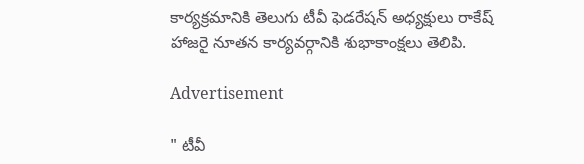కార్యక్రమానికి తెలుగు టీవీ ఫెడరేషన్ అధ్యక్షులు రాకేష్ హాజరై నూతన కార్యవర్గానికి శుభాకాంక్షలు తెలిపి.

Advertisement

" టీవీ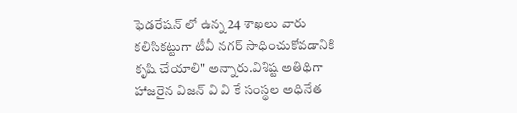ఫెడరేషన్ లో ఉన్న 24 శాఖలు వారు కలిసికట్టుగా టీవీ నగర్ సాధించుకోవడానికి కృషి చేయాలి" అన్నారు.విశిష్ట అతిథిగా హాజరైన విజన్ వి వి కే సంస్థల అధినేత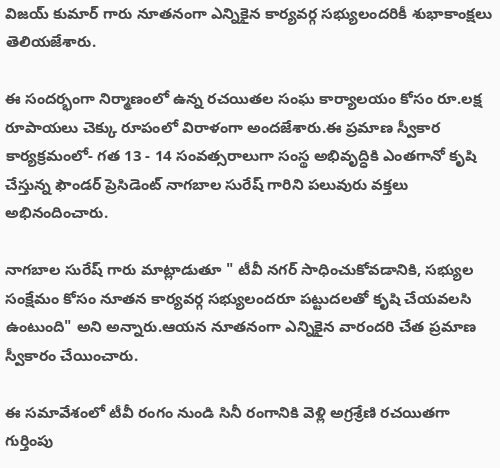విజయ్ కుమార్ గారు నూతనంగా ఎన్నికైన కార్యవర్గ సభ్యులందరికీ శుభాకాంక్షలు తెలియజేశారు.

ఈ సందర్భంగా నిర్మాణంలో ఉన్న రచయితల సంఘ కార్యాలయం కోసం రూ.లక్ష రూపాయలు చెక్కు రూపంలో విరాళంగా అందజేశారు.ఈ ప్రమాణ స్వీకార కార్యక్రమంలో- గత 13 - 14 సంవత్సరాలుగా సంస్థ అభివృద్ధికి ఎంతగానో కృషి చేస్తున్న ఫౌండర్ ప్రెసిడెంట్ నాగబాల సురేష్ గారిని పలువురు వక్తలు అభినందించారు.

నాగబాల సురేష్ గారు మాట్లాడుతూ " టీవీ నగర్ సాధించుకోవడానికి, సభ్యుల సంక్షేమం కోసం నూతన కార్యవర్గ సభ్యులందరూ పట్టుదలతో కృషి చేయవలసి ఉంటుంది" అని అన్నారు.ఆయన నూతనంగా ఎన్నికైన వారందరి చేత ప్రమాణ స్వీకారం చేయించారు.

ఈ సమావేశంలో టీవీ రంగం నుండి సినీ రంగానికి వెళ్లి అగ్రశ్రేణి రచయితగా గుర్తింపు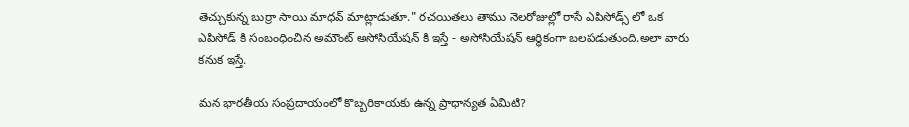తెచ్చుకున్న బుర్రా సాయి మాధవ్ మాట్లాడుతూ." రచయితలు తాము నెలరోజుల్లో రాసే ఎపిసోడ్స్ లో ఒక ఎపిసోడ్ కి సంబంధించిన అమౌంట్ అసోసియేషన్ కి ఇస్తే - అసోసియేషన్ ఆర్థికంగా బలపడుతుంది.అలా వారు కనుక ఇస్తే.

మన భారతీయ సంప్రదాయంలో కొబ్బరికాయకు ఉన్న ప్రాధాన్యత ఏమిటి?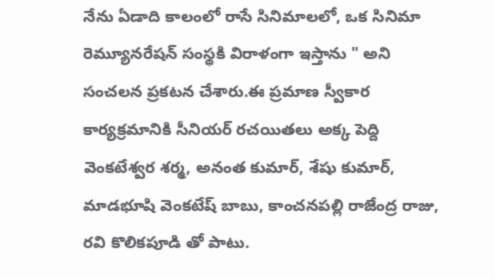నేను ఏడాది కాలంలో రాసే సినిమాలలో, ఒక సినిమా రెమ్యూనరేషన్ సంస్థకి విరాళంగా ఇస్తాను " అని సంచలన ప్రకటన చేశారు.ఈ ప్రమాణ స్వీకార కార్యక్రమానికి సీనియర్ రచయితలు అక్క పెద్ది వెంకటేశ్వర శర్మ, అనంత కుమార్, శేషు కుమార్, మాడభూషి వెంకటేష్ బాబు, కాంచనపల్లి రాజేంద్ర రాజు, రవి కొలికపూడి తో పాటు.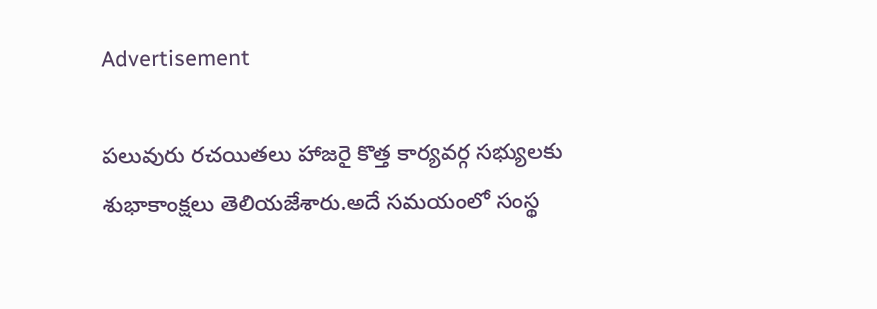Advertisement

పలువురు రచయితలు హాజరై కొత్త కార్యవర్గ సభ్యులకు శుభాకాంక్షలు తెలియజేశారు.అదే సమయంలో సంస్థ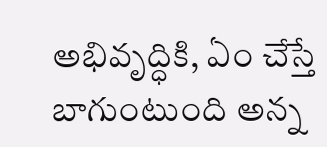అభివృద్ధికి, ఏం చేస్తే బాగుంటుంది అన్న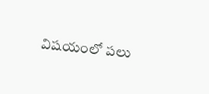విషయంలో పలు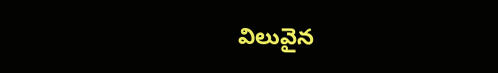విలువైన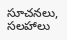సూచనలు, సలహాలు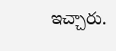ఇచ్చారు.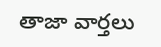తాజా వార్తలు